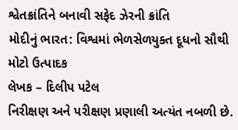શ્વેતક્રાંતિને બનાવી સફેદ ઝેરની ક્રાંતિ
મોદીનું ભારત: વિશ્વમાં ભેળસેળયુક્ત દૂધનો સૌથી મોટો ઉત્પાદક
લેખક – દિલીપ પટેલ
નિરીક્ષણ અને પરીક્ષણ પ્રણાલી અત્યંત નબળી છે.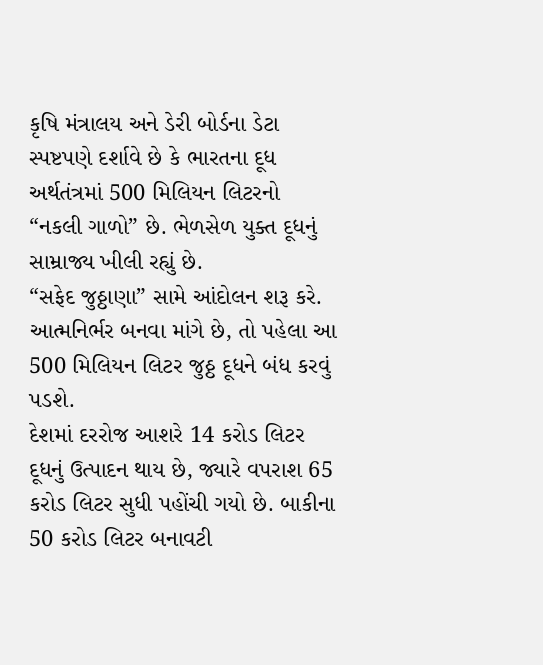કૃષિ મંત્રાલય અને ડેરી બોર્ડના ડેટા સ્પષ્ટપણે દર્શાવે છે કે ભારતના દૂધ અર્થતંત્રમાં 500 મિલિયન લિટરનો “નકલી ગાળો” છે. ભેળસેળ યુક્ત દૂધનું સામ્રાજ્ય ખીલી રહ્યું છે.
“સફેદ જુઠ્ઠાણા” સામે આંદોલન શરૂ કરે. આત્મનિર્ભર બનવા માંગે છે, તો પહેલા આ 500 મિલિયન લિટર જુઠ્ઠ દૂધને બંધ કરવું પડશે.
દેશમાં દરરોજ આશરે 14 કરોડ લિટર દૂધનું ઉત્પાદન થાય છે, જ્યારે વપરાશ 65 કરોડ લિટર સુધી પહોંચી ગયો છે. બાકીના 50 કરોડ લિટર બનાવટી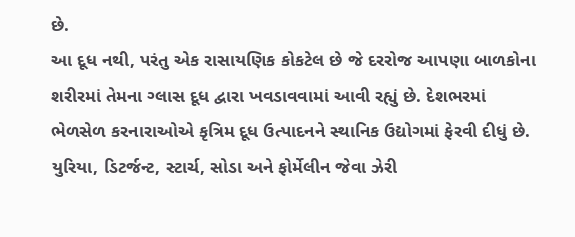છે.
આ દૂધ નથી, પરંતુ એક રાસાયણિક કોકટેલ છે જે દરરોજ આપણા બાળકોના શરીરમાં તેમના ગ્લાસ દૂધ દ્વારા ખવડાવવામાં આવી રહ્યું છે. દેશભરમાં ભેળસેળ કરનારાઓએ કૃત્રિમ દૂધ ઉત્પાદનને સ્થાનિક ઉદ્યોગમાં ફેરવી દીધું છે. યુરિયા, ડિટર્જન્ટ, સ્ટાર્ચ, સોડા અને ફોર્મેલીન જેવા ઝેરી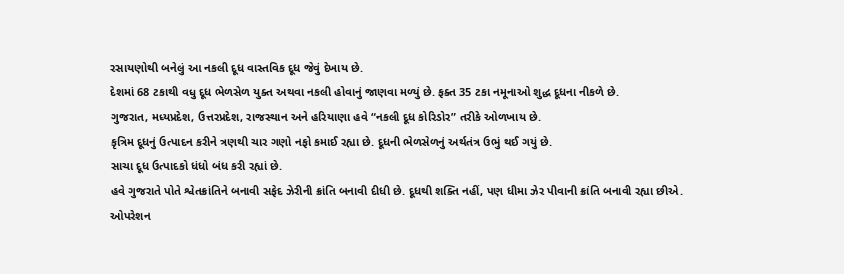રસાયણોથી બનેલું આ નકલી દૂધ વાસ્તવિક દૂધ જેવું દેખાય છે.
દેશમાં 68 ટકાથી વધુ દૂધ ભેળસેળ યુક્ત અથવા નકલી હોવાનું જાણવા મળ્યું છે. ફક્ત 35 ટકા નમૂનાઓ શુદ્ધ દૂધના નીકળે છે.
ગુજરાત, મધ્યપ્રદેશ, ઉત્તરપ્રદેશ, રાજસ્થાન અને હરિયાણા હવે “નકલી દૂધ કોરિડોર” તરીકે ઓળખાય છે.
કૃત્રિમ દૂધનું ઉત્પાદન કરીને ત્રણથી ચાર ગણો નફો કમાઈ રહ્યા છે. દૂધની ભેળસેળનું અર્થતંત્ર ઉભું થઈ ગયું છે.
સાચા દૂધ ઉત્પાદકો ધંધો બંધ કરી રહ્યાં છે.
હવે ગુજરાતે પોતે શ્વેતક્રાંતિને બનાવી સફેદ ઝેરીની ક્રાંતિ બનાવી દીધી છે. દૂધથી શક્તિ નહીં, પણ ધીમા ઝેર પીવાની ક્રાંતિ બનાવી રહ્યા છીએ.
ઓપરેશન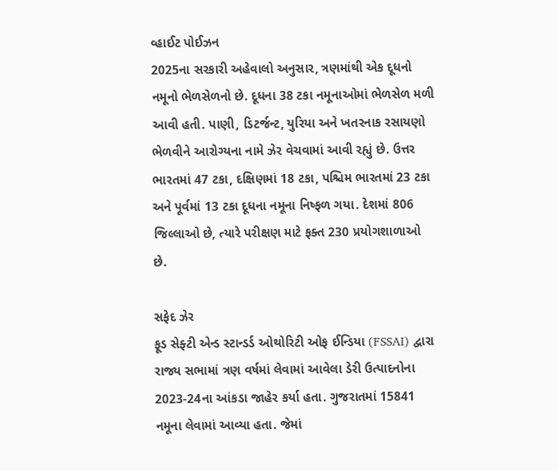વ્હાઈટ પોઈઝન
2025ના સરકારી અહેવાલો અનુસાર, ત્રણમાંથી એક દૂધનો નમૂનો ભેળસેળનો છે. દૂધના 38 ટકા નમૂનાઓમાં ભેળસેળ મળી આવી હતી. પાણી, ડિટર્જન્ટ, યુરિયા અને ખતરનાક રસાયણો ભેળવીને આરોગ્યના નામે ઝેર વેચવામાં આવી રહ્યું છે. ઉત્તર ભારતમાં 47 ટકા, દક્ષિણમાં 18 ટકા, પશ્ચિમ ભારતમાં 23 ટકા અને પૂર્વમાં 13 ટકા દૂધના નમૂના નિષ્ફળ ગયા. દેશમાં 806 જિલ્લાઓ છે, ત્યારે પરીક્ષણ માટે ફક્ત 230 પ્રયોગશાળાઓ છે.

સફેદ ઝેર
ફૂડ સેફ્ટી એન્ડ સ્ટાન્ડર્ડ ઓથોરિટી ઓફ ઈન્ડિયા (FSSAI) દ્વારા રાજ્ય સભામાં ત્રણ વર્ષમાં લેવામાં આવેલા ડેરી ઉત્પાદનોના 2023-24ના આંકડા જાહેર કર્યા હતા. ગુજરાતમાં 15841 નમૂના લેવામાં આવ્યા હતા. જેમાં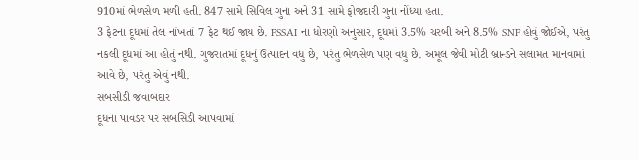910માં ભેળસેળ મળી હતી. 847 સામે સિવિલ ગુના અને 31 સામે ફોજદારી ગુના નોંધ્યા હતા.
3 ફેટના દૂધમાં તેલ નાંખતાં 7 ફેટ થઈ જાય છે. FSSAI ના ધોરણો અનુસાર, દૂધમાં 3.5% ચરબી અને 8.5% SNF હોવું જોઈએ, પરંતુ નકલી દૂધમાં આ હોતું નથી. ગુજરાતમાં દૂધનું ઉત્પાદન વધુ છે, પરંતુ ભેળસેળ પણ વધુ છે. અમૂલ જેવી મોટી બ્રાન્ડને સલામત માનવામાં આવે છે, પરંતુ એવું નથી.
સબસીડી જવાબદાર
દૂધના પાવડર પર સબસિડી આપવામાં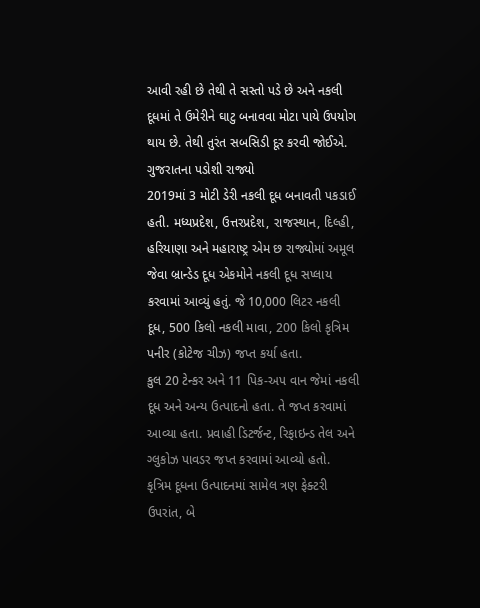આવી રહી છે તેથી તે સસ્તો પડે છે અને નકલી દૂધમાં તે ઉમેરીને ઘાટુ બનાવવા મોટા પાયે ઉપયોગ થાય છે. તેથી તુરંત સબસિડી દૂર કરવી જોઈએ.
ગુજરાતના પડોશી રાજ્યો
2019માં 3 મોટી ડેરી નકલી દૂધ બનાવતી પકડાઈ હતી. મધ્યપ્રદેશ, ઉત્તરપ્રદેશ, રાજસ્થાન, દિલ્હી, હરિયાણા અને મહારાષ્ટ્ર એમ છ રાજ્યોમાં અમૂલ જેવા બ્રાન્ડેડ દૂધ એકમોને નકલી દૂધ સપ્લાય કરવામાં આવ્યું હતું. જે 10,000 લિટર નકલી દૂધ, 500 કિલો નકલી માવા, 200 કિલો કૃત્રિમ પનીર (કોટેજ ચીઝ) જપ્ત કર્યા હતા.
કુલ 20 ટેન્કર અને 11 પિક-અપ વાન જેમાં નકલી દૂધ અને અન્ય ઉત્પાદનો હતા. તે જપ્ત કરવામાં આવ્યા હતા. પ્રવાહી ડિટર્જન્ટ, રિફાઇન્ડ તેલ અને ગ્લુકોઝ પાવડર જપ્ત કરવામાં આવ્યો હતો.
કૃત્રિમ દૂધના ઉત્પાદનમાં સામેલ ત્રણ ફેક્ટરી ઉપરાંત, બે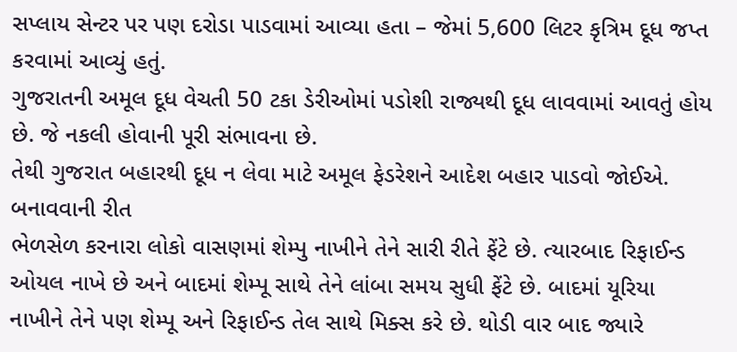સપ્લાય સેન્ટર પર પણ દરોડા પાડવામાં આવ્યા હતા – જેમાં 5,600 લિટર કૃત્રિમ દૂધ જપ્ત કરવામાં આવ્યું હતું.
ગુજરાતની અમૂલ દૂધ વેચતી 50 ટકા ડેરીઓમાં પડોશી રાજ્યથી દૂધ લાવવામાં આવતું હોય છે. જે નકલી હોવાની પૂરી સંભાવના છે.
તેથી ગુજરાત બહારથી દૂધ ન લેવા માટે અમૂલ ફેડરેશને આદેશ બહાર પાડવો જોઈએ.
બનાવવાની રીત
ભેળસેળ કરનારા લોકો વાસણમાં શેમ્પુ નાખીને તેને સારી રીતે ફેંટે છે. ત્યારબાદ રિફાઈન્ડ ઓયલ નાખે છે અને બાદમાં શેમ્પૂ સાથે તેને લાંબા સમય સુધી ફેંટે છે. બાદમાં યૂરિયા નાખીને તેને પણ શેમ્પૂ અને રિફાઈન્ડ તેલ સાથે મિક્સ કરે છે. થોડી વાર બાદ જ્યારે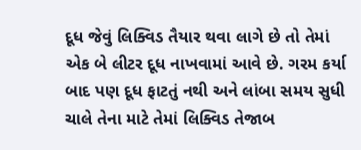દૂધ જેવું લિક્વિડ તૈયાર થવા લાગે છે તો તેમાં એક બે લીટર દૂધ નાખવામાં આવે છે. ગરમ કર્યા બાદ પણ દૂધ ફાટતું નથી અને લાંબા સમય સુધી ચાલે તેના માટે તેમાં લિક્વિડ તેજાબ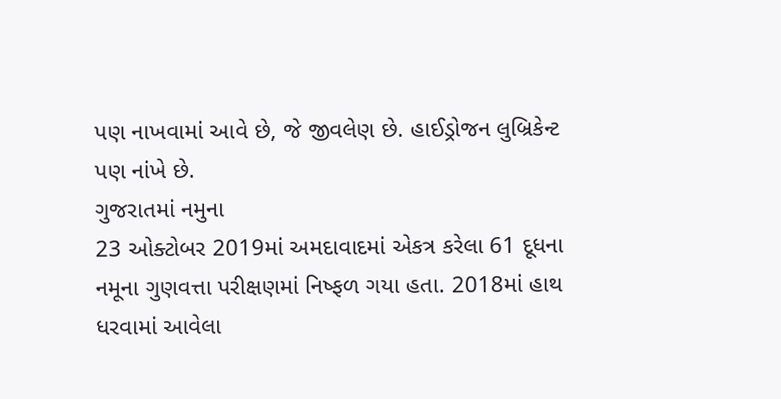પણ નાખવામાં આવે છે, જે જીવલેણ છે. હાઈડ્રોજન લુબ્રિકેન્ટ પણ નાંખે છે.
ગુજરાતમાં નમુના
23 ઓક્ટોબર 2019માં અમદાવાદમાં એકત્ર કરેલા 61 દૂધના નમૂના ગુણવત્તા પરીક્ષણમાં નિષ્ફળ ગયા હતા. 2018માં હાથ ધરવામાં આવેલા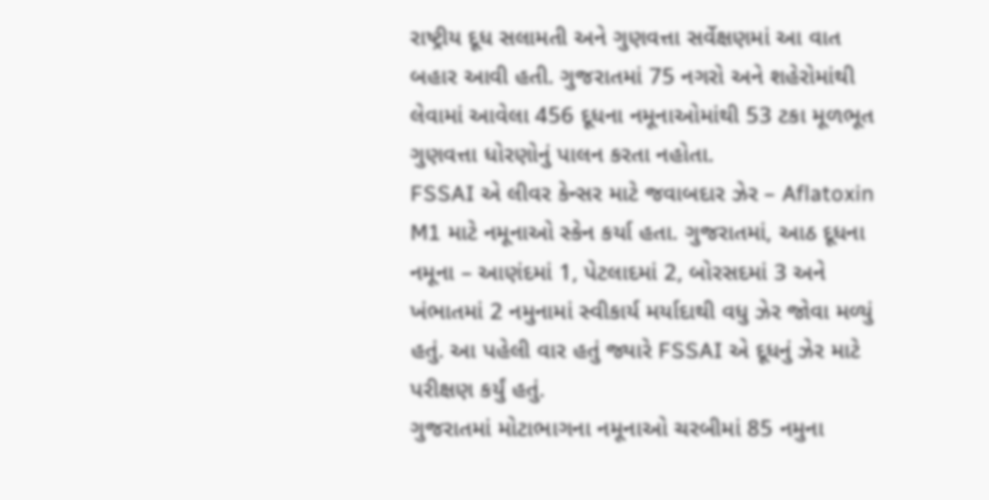રાષ્ટ્રીય દૂધ સલામતી અને ગુણવત્તા સર્વેક્ષણમાં આ વાત બહાર આવી હતી. ગુજરાતમાં 75 નગરો અને શહેરોમાંથી લેવામાં આવેલા 456 દૂધના નમૂનાઓમાંથી 53 ટકા મૂળભૂત ગુણવત્તા ધોરણોનું પાલન કરતા નહોતા.
FSSAI એ લીવર કેન્સર માટે જવાબદાર ઝેર – Aflatoxin M1 માટે નમૂનાઓ સ્કેન કર્યા હતા. ગુજરાતમાં, આઠ દૂધના નમૂના – આણંદમાં 1, પેટલાદમાં 2, બોરસદમાં 3 અને ખંભાતમાં 2 નમુનામાં સ્વીકાર્ય મર્યાદાથી વધુ ઝેર જોવા મળ્યું હતું. આ પહેલી વાર હતું જ્યારે FSSAI એ દૂધનું ઝેર માટે પરીક્ષણ કર્યું હતું.
ગુજરાતમાં મોટાભાગના નમૂનાઓ ચરબીમાં 85 નમુના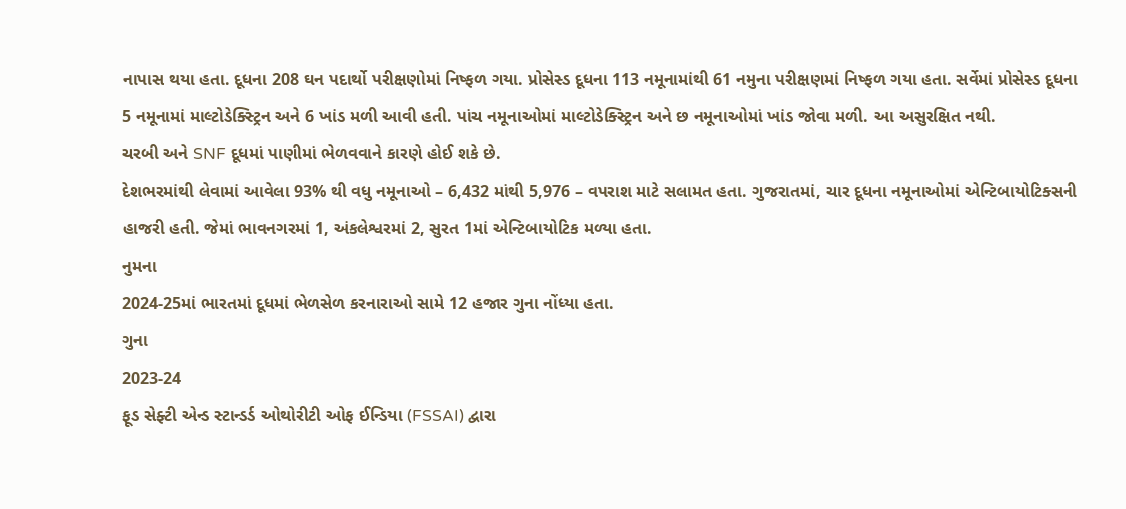નાપાસ થયા હતા. દૂધના 208 ઘન પદાર્થો પરીક્ષણોમાં નિષ્ફળ ગયા. પ્રોસેસ્ડ દૂધના 113 નમૂનામાંથી 61 નમુના પરીક્ષણમાં નિષ્ફળ ગયા હતા. સર્વેમાં પ્રોસેસ્ડ દૂધના 5 નમૂનામાં માલ્ટોડેક્સ્ટ્રિન અને 6 ખાંડ મળી આવી હતી. પાંચ નમૂનાઓમાં માલ્ટોડેક્સ્ટ્રિન અને છ નમૂનાઓમાં ખાંડ જોવા મળી. આ અસુરક્ષિત નથી.
ચરબી અને SNF દૂધમાં પાણીમાં ભેળવવાને કારણે હોઈ શકે છે.
દેશભરમાંથી લેવામાં આવેલા 93% થી વધુ નમૂનાઓ – 6,432 માંથી 5,976 – વપરાશ માટે સલામત હતા. ગુજરાતમાં, ચાર દૂધના નમૂનાઓમાં એન્ટિબાયોટિક્સની હાજરી હતી. જેમાં ભાવનગરમાં 1, અંકલેશ્વરમાં 2, સુરત 1માં એન્ટિબાયોટિક મળ્યા હતા.
નુમના
2024-25માં ભારતમાં દૂધમાં ભેળસેળ કરનારાઓ સામે 12 હજાર ગુના નોંધ્યા હતા.
ગુના
2023-24
ફૂડ સેફ્ટી એન્ડ સ્ટાન્ડર્ડ ઓથોરીટી ઓફ ઈન્ડિયા (FSSAI) દ્વારા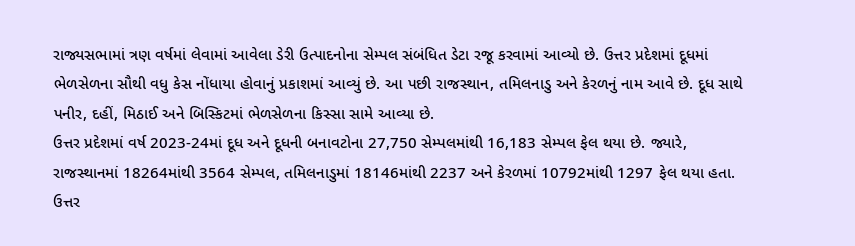રાજ્યસભામાં ત્રણ વર્ષમાં લેવામાં આવેલા ડેરી ઉત્પાદનોના સેમ્પલ સંબંધિત ડેટા રજૂ કરવામાં આવ્યો છે. ઉત્તર પ્રદેશમાં દૂધમાં ભેળસેળના સૌથી વધુ કેસ નોંધાયા હોવાનું પ્રકાશમાં આવ્યું છે. આ પછી રાજસ્થાન, તમિલનાડુ અને કેરળનું નામ આવે છે. દૂધ સાથે પનીર, દહીં, મિઠાઈ અને બિસ્કિટમાં ભેળસેળના કિસ્સા સામે આવ્યા છે.
ઉત્તર પ્રદેશમાં વર્ષ 2023-24માં દૂધ અને દૂધની બનાવટોના 27,750 સેમ્પલમાંથી 16,183 સેમ્પલ ફેલ થયા છે. જ્યારે, રાજસ્થાનમાં 18264માંથી 3564 સેમ્પલ, તમિલનાડુમાં 18146માંથી 2237 અને કેરળમાં 10792માંથી 1297 ફેલ થયા હતા. ઉત્તર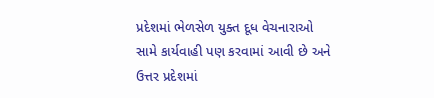પ્રદેશમાં ભેળસેળ યુક્ત દૂધ વેચનારાઓ સામે કાર્યવાહી પણ કરવામાં આવી છે અને ઉત્તર પ્રદેશમાં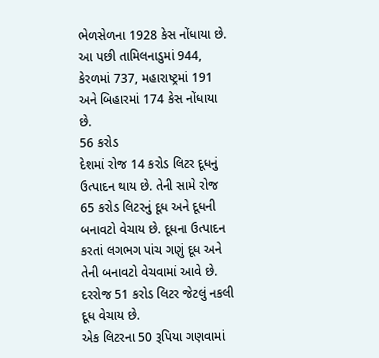ભેળસેળના 1928 કેસ નોંધાયા છે. આ પછી તામિલનાડુમાં 944, કેરળમાં 737, મહારાષ્ટ્રમાં 191 અને બિહારમાં 174 કેસ નોંધાયા છે.
56 કરોડ
દેશમાં રોજ 14 કરોડ લિટર દૂધનું ઉત્પાદન થાય છે. તેની સામે રોજ 65 કરોડ લિટરનું દૂધ અને દૂધની બનાવટો વેચાય છે. દૂધના ઉત્પાદન કરતાં લગભગ પાંચ ગણું દૂધ અને તેની બનાવટો વેચવામાં આવે છે.
દરરોજ 51 કરોડ લિટર જેટલું નકલી દૂધ વેચાય છે.
એક લિટરના 50 રૂપિયા ગણવામાં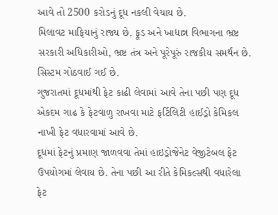આવે તો 2500 કરોડનું દૂધ નકલી વેચાય છે.
મિલાવટ માફિયાનું રાજ્ય છે. ફૂડ અને ખાદ્યાન્ન વિભાગના ભ્રષ્ટ સરકારી અધિકારીઓ, ભ્રષ્ટ તંત્ર અને પૂરેપૂરું રાજકીય સમર્થન છે. સિસ્ટમ ગોઠવાઈ ગઈ છે.
ગુજરાતમાં દૂધમાંથી ફેટ કાઢી લેવામાં આવે તેના પછી પણ દૂધ એકદમ ગાઢ કે ફેટવાળુ રાખવા માટે ફર્ટિલિટી હાઈડ્રો કેમિકલ નાખી ફેટ વધારવામાં આવે છે.
દૂધમાં ફેટનું પ્રમાણ જાળવવા તેમાં હાઇડ્રોજેનેટ વેજીટેબલ ફેટ ઉપયોગમાં લેવાય છે. તેના પછી આ રીતે કેમિકલ્સથી વધારેલા ફેટ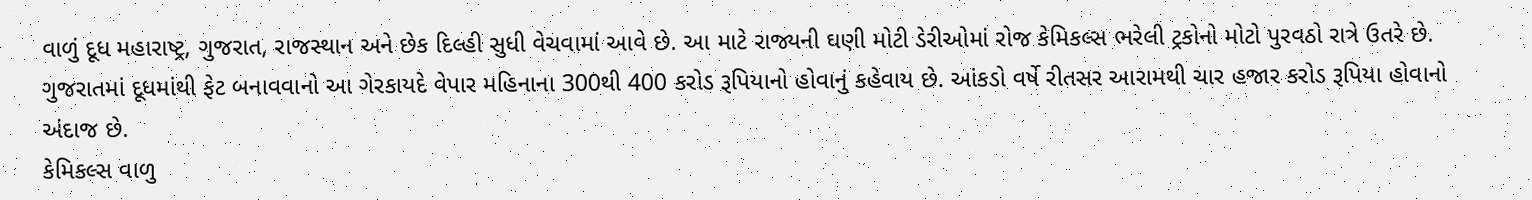વાળું દૂધ મહારાષ્ટ્ર, ગુજરાત, રાજસ્થાન અને છેક દિલ્હી સુધી વેચવામાં આવે છે. આ માટે રાજ્યની ઘણી મોટી ડેરીઓમાં રોજ કેમિકલ્સ ભરેલી ટ્રકોનો મોટો પુરવઠો રાત્રે ઉતરે છે.
ગુજરાતમાં દૂધમાંથી ફેટ બનાવવાનો આ ગેરકાયદે વેપાર મહિનાના 300થી 400 કરોડ રૂપિયાનો હોવાનું કહેવાય છે. આંકડો વર્ષે રીતસર આરામથી ચાર હજાર કરોડ રૂપિયા હોવાનો અંદાજ છે.
કેમિકલ્સ વાળુ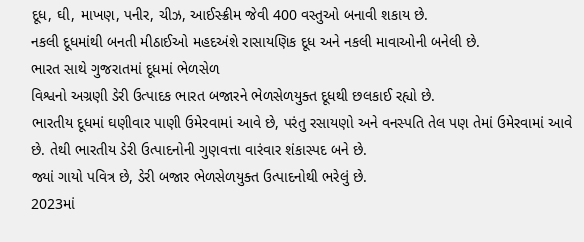દૂધ, ઘી, માખણ, પનીર, ચીઝ, આઈસ્ક્રીમ જેવી 400 વસ્તુઓ બનાવી શકાય છે.
નકલી દૂધમાંથી બનતી મીઠાઈઓ મહદઅંશે રાસાયણિક દૂધ અને નકલી માવાઓની બનેલી છે.
ભારત સાથે ગુજરાતમાં દૂધમાં ભેળસેળ
વિશ્વનો અગ્રણી ડેરી ઉત્પાદક ભારત બજારને ભેળસેળયુક્ત દૂધથી છલકાઈ રહ્યો છે.
ભારતીય દૂધમાં ઘણીવાર પાણી ઉમેરવામાં આવે છે, પરંતુ રસાયણો અને વનસ્પતિ તેલ પણ તેમાં ઉમેરવામાં આવે છે. તેથી ભારતીય ડેરી ઉત્પાદનોની ગુણવત્તા વારંવાર શંકાસ્પદ બને છે.
જ્યાં ગાયો પવિત્ર છે, ડેરી બજાર ભેળસેળયુક્ત ઉત્પાદનોથી ભરેલું છે.
2023માં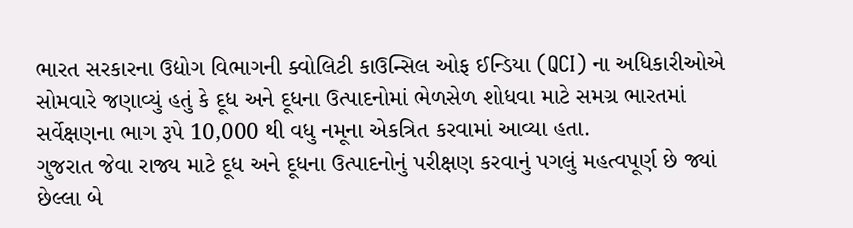ભારત સરકારના ઉદ્યોગ વિભાગની ક્વોલિટી કાઉન્સિલ ઓફ ઈન્ડિયા (QCI) ના અધિકારીઓએ સોમવારે જણાવ્યું હતું કે દૂધ અને દૂધના ઉત્પાદનોમાં ભેળસેળ શોધવા માટે સમગ્ર ભારતમાં સર્વેક્ષણના ભાગ રૂપે 10,000 થી વધુ નમૂના એકત્રિત કરવામાં આવ્યા હતા.
ગુજરાત જેવા રાજ્ય માટે દૂધ અને દૂધના ઉત્પાદનોનું પરીક્ષણ કરવાનું પગલું મહત્વપૂર્ણ છે જ્યાં છેલ્લા બે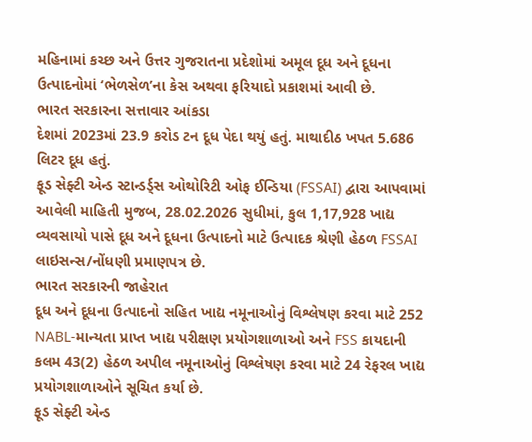મહિનામાં કચ્છ અને ઉત્તર ગુજરાતના પ્રદેશોમાં અમૂલ દૂધ અને દૂધના ઉત્પાદનોમાં ‘ભેળસેળ’ના કેસ અથવા ફરિયાદો પ્રકાશમાં આવી છે.
ભારત સરકારના સત્તાવાર આંકડા
દેશમાં 2023માં 23.9 કરોડ ટન દૂધ પેદા થયું હતું. માથાદીઠ ખપત 5.686 લિટર દૂધ હતું.
ફૂડ સેફ્ટી એન્ડ સ્ટાન્ડર્ડ્સ ઓથોરિટી ઓફ ઈન્ડિયા (FSSAI) દ્વારા આપવામાં આવેલી માહિતી મુજબ, 28.02.2026 સુધીમાં, કુલ 1,17,928 ખાદ્ય વ્યવસાયો પાસે દૂધ અને દૂધના ઉત્પાદનો માટે ઉત્પાદક શ્રેણી હેઠળ FSSAI લાઇસન્સ/નોંધણી પ્રમાણપત્ર છે.
ભારત સરકારની જાહેરાત
દૂધ અને દૂધના ઉત્પાદનો સહિત ખાદ્ય નમૂનાઓનું વિશ્લેષણ કરવા માટે 252 NABL-માન્યતા પ્રાપ્ત ખાદ્ય પરીક્ષણ પ્રયોગશાળાઓ અને FSS કાયદાની કલમ 43(2) હેઠળ અપીલ નમૂનાઓનું વિશ્લેષણ કરવા માટે 24 રેફરલ ખાદ્ય પ્રયોગશાળાઓને સૂચિત કર્યા છે.
ફૂડ સેફ્ટી એન્ડ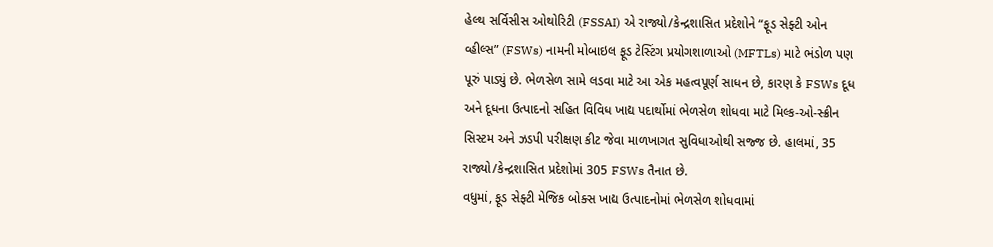હેલ્થ સર્વિસીસ ઓથોરિટી (FSSAI) એ રાજ્યો/કેન્દ્રશાસિત પ્રદેશોને “ફૂડ સેફ્ટી ઓન વ્હીલ્સ” (FSWs) નામની મોબાઇલ ફૂડ ટેસ્ટિંગ પ્રયોગશાળાઓ (MFTLs) માટે ભંડોળ પણ પૂરું પાડ્યું છે. ભેળસેળ સામે લડવા માટે આ એક મહત્વપૂર્ણ સાધન છે, કારણ કે FSWs દૂધ અને દૂધના ઉત્પાદનો સહિત વિવિધ ખાદ્ય પદાર્થોમાં ભેળસેળ શોધવા માટે મિલ્ક-ઓ-સ્ક્રીન સિસ્ટમ અને ઝડપી પરીક્ષણ કીટ જેવા માળખાગત સુવિધાઓથી સજ્જ છે. હાલમાં, 35 રાજ્યો/કેન્દ્રશાસિત પ્રદેશોમાં 305 FSWs તૈનાત છે.
વધુમાં, ફૂડ સેફ્ટી મેજિક બોક્સ ખાદ્ય ઉત્પાદનોમાં ભેળસેળ શોધવામાં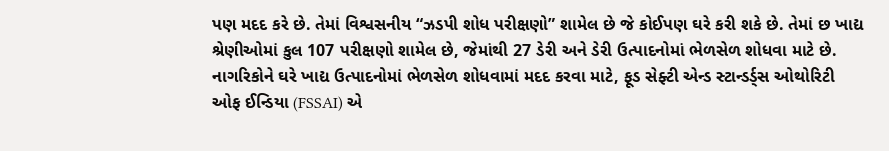પણ મદદ કરે છે. તેમાં વિશ્વસનીય “ઝડપી શોધ પરીક્ષણો” શામેલ છે જે કોઈપણ ઘરે કરી શકે છે. તેમાં છ ખાદ્ય શ્રેણીઓમાં કુલ 107 પરીક્ષણો શામેલ છે, જેમાંથી 27 ડેરી અને ડેરી ઉત્પાદનોમાં ભેળસેળ શોધવા માટે છે.
નાગરિકોને ઘરે ખાદ્ય ઉત્પાદનોમાં ભેળસેળ શોધવામાં મદદ કરવા માટે, ફૂડ સેફ્ટી એન્ડ સ્ટાન્ડર્ડ્સ ઓથોરિટી ઓફ ઈન્ડિયા (FSSAI) એ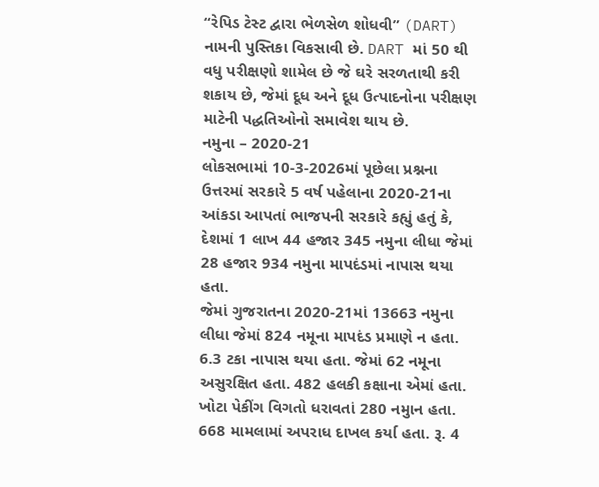“રેપિડ ટેસ્ટ દ્વારા ભેળસેળ શોધવી” (DART) નામની પુસ્તિકા વિકસાવી છે. DART માં 50 થી વધુ પરીક્ષણો શામેલ છે જે ઘરે સરળતાથી કરી શકાય છે, જેમાં દૂધ અને દૂધ ઉત્પાદનોના પરીક્ષણ માટેની પદ્ધતિઓનો સમાવેશ થાય છે.
નમુના – 2020-21
લોકસભામાં 10-3-2026માં પૂછેલા પ્રશ્નના ઉત્તરમાં સરકારે 5 વર્ષ પહેલાના 2020-21ના આંકડા આપતાં ભાજપની સરકારે કહ્યું હતું કે, દેશમાં 1 લાખ 44 હજાર 345 નમુના લીધા જેમાં 28 હજાર 934 નમુના માપદંડમાં નાપાસ થયા હતા.
જેમાં ગુજરાતના 2020-21માં 13663 નમુના લીધા જેમાં 824 નમૂના માપદંડ પ્રમાણે ન હતા. 6.3 ટકા નાપાસ થયા હતા. જેમાં 62 નમૂના અસુરક્ષિત હતા. 482 હલકી કક્ષાના એમાં હતા. ખોટા પેકીંગ વિગતો ધરાવતાં 280 નમુાન હતા. 668 મામલામાં અપરાધ દાખલ કર્યા હતા. રૂ. 4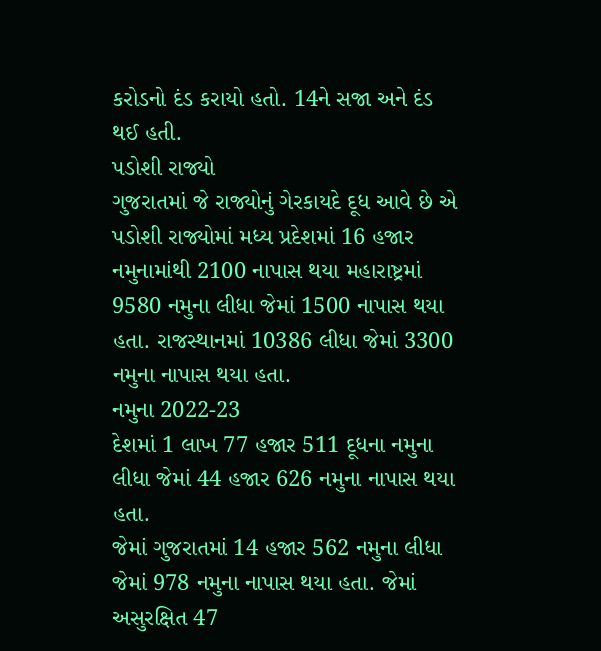કરોડનો દંડ કરાયો હતો. 14ને સજા અને દંડ થઈ હતી.
પડોશી રાજ્યો
ગુજરાતમાં જે રાજ્યોનું ગેરકાયદે દૂધ આવે છે એ પડોશી રાજ્યોમાં મધ્ય પ્રદેશમાં 16 હજાર નમુનામાંથી 2100 નાપાસ થયા મહારાષ્ટ્રમાં 9580 નમુના લીધા જેમાં 1500 નાપાસ થયા હતા. રાજસ્થાનમાં 10386 લીધા જેમાં 3300 નમુના નાપાસ થયા હતા.
નમુના 2022-23
દેશમાં 1 લાખ 77 હજાર 511 દૂધના નમુના લીધા જેમાં 44 હજાર 626 નમુના નાપાસ થયા હતા.
જેમાં ગુજરાતમાં 14 હજાર 562 નમુના લીધા જેમાં 978 નમુના નાપાસ થયા હતા. જેમાં અસુરક્ષિત 47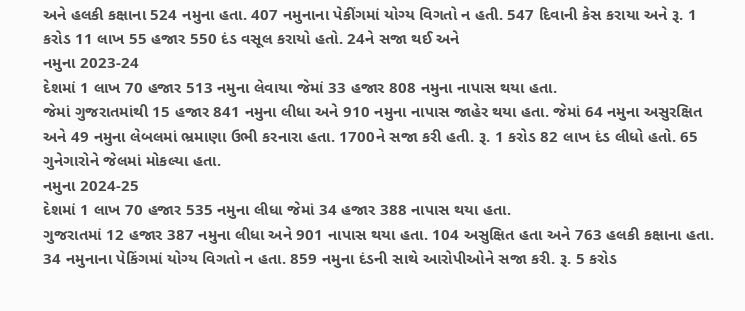અને હલકી કક્ષાના 524 નમુના હતા. 407 નમુનાના પેકીંગમાં યોગ્ય વિગતો ન હતી. 547 દિવાની કેસ કરાયા અને રૂ. 1 કરોડ 11 લાખ 55 હજાર 550 દંડ વસૂલ કરાયો હતો. 24ને સજા થઈ અને
નમુના 2023-24
દેશમાં 1 લાખ 70 હજાર 513 નમુના લેવાયા જેમાં 33 હજાર 808 નમુના નાપાસ થયા હતા.
જેમાં ગુજરાતમાંથી 15 હજાર 841 નમુના લીધા અને 910 નમુના નાપાસ જાહેર થયા હતા. જેમાં 64 નમુના અસુરક્ષિત અને 49 નમુના લેબલમાં ભ્રમાણા ઉભી કરનારા હતા. 1700ને સજા કરી હતી. રૂ. 1 કરોડ 82 લાખ દંડ લીધો હતો. 65 ગુનેગારોને જેલમાં મોકલ્યા હતા.
નમુના 2024-25
દેશમાં 1 લાખ 70 હજાર 535 નમુના લીધા જેમાં 34 હજાર 388 નાપાસ થયા હતા.
ગુજરાતમાં 12 હજાર 387 નમુના લીધા અને 901 નાપાસ થયા હતા. 104 અસુક્ષિત હતા અને 763 હલકી કક્ષાના હતા. 34 નમુનાના પેકિંગમાં યોગ્ય વિગતો ન હતા. 859 નમુના દંડની સાથે આરોપીઓને સજા કરી. રૂ. 5 કરોડ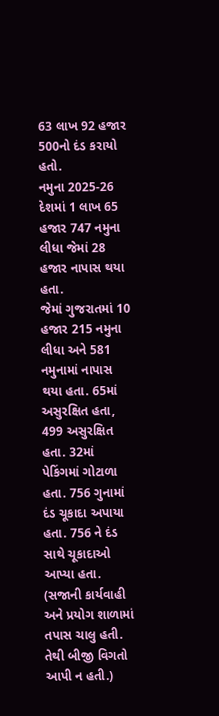63 લાખ 92 હજાર 500નો દંડ કરાયો હતો.
નમુના 2025-26
દેશમાં 1 લાખ 65 હજાર 747 નમુના લીધા જેમાં 28 હજાર નાપાસ થયા હતા.
જેમાં ગુજરાતમાં 10 હજાર 215 નમુના લીધા અને 581 નમુનામાં નાપાસ થયા હતા. 65માં અસુરક્ષિત હતા, 499 અસુરક્ષિત હતા. 32માં પેકિંગમાં ગોટાળા હતા. 756 ગુનામાં દંડ ચૂકાદા અપાયા હતા. 756 ને દંડ સાથે ચૂકાદાઓ આપ્યા હતા. (સજાની કાર્યવાહી અને પ્રયોગ શાળામાં તપાસ ચાલુ હતી. તેથી બીજી વિગતો આપી ન હતી.)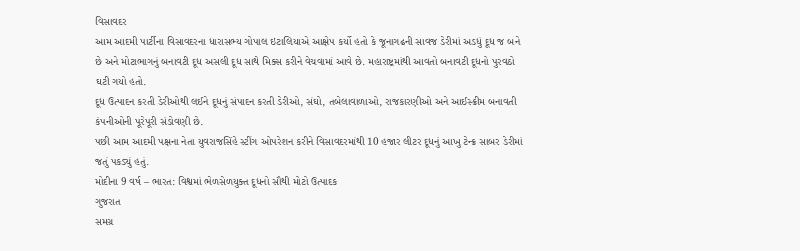વિસાવદર
આમ આદમી પાર્ટીના વિસાવદરના ધારાસભ્ય ગોપાલ ઇટાલિયાએ આક્ષેપ કર્યો હતો કે જૂનાગઢની સાવજ ડેરીમાં અડધું દૂધ જ બને છે અને મોટાભાગનું બનાવટી દૂધ અસલી દૂધ સાથે મિક્સ કરીને વેચવામાં આવે છે. મહારાષ્ટ્રમાંથી આવતો બનાવટી દૂધનો પુરવઠો ઘટી ગયો હતો.
દૂધ ઉત્પાદન કરતી ડેરીઓથી લઈને દૂધનું સંપાદન કરતી ડેરીઓ, સંઘો, તબેલાવાળાઓ, રાજકારણીઓ અને આઈસ્ક્રીમ બનાવતી કંપનીઓની પૂરેપૂરી સંડોવણી છે.
પછી આમ આદમી પક્ષના નેતા યુવરાજસિંહે સ્ટીંગ ઓપરેશન કરીને વિસાવદરમાંથી 10 હજાર લીટર દૂધનું આખુ ટેન્ક્ર સાબર ડેરીમાં જતું પકડ્યું હતું.
મોદીના 9 વર્ષ – ભારત: વિશ્વમાં ભેળસેળયુક્ત દૂધનો સૌથી મોટો ઉત્પાદક
ગુજરાત
સમગ્ર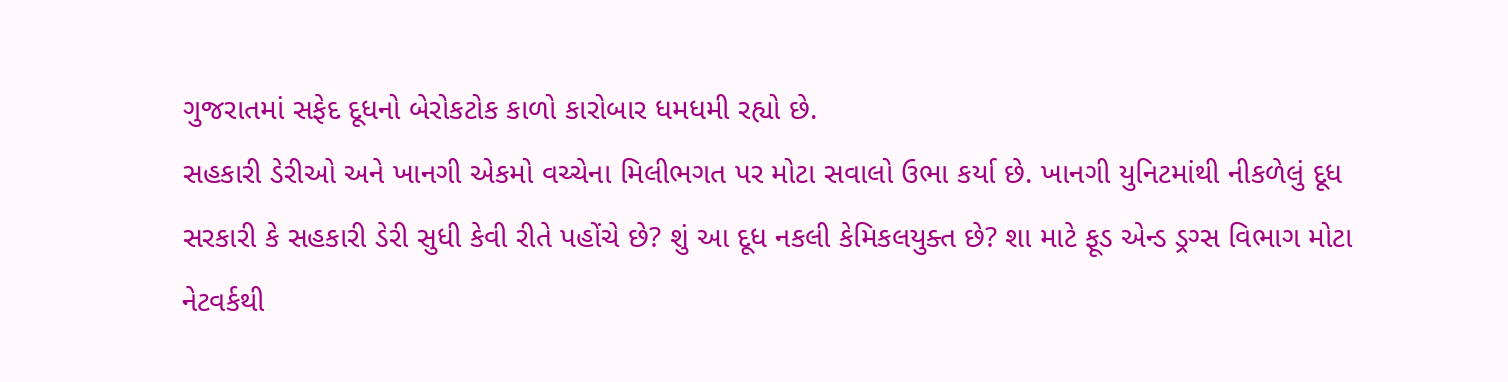ગુજરાતમાં સફેદ દૂધનો બેરોકટોક કાળો કારોબાર ધમધમી રહ્યો છે.
સહકારી ડેરીઓ અને ખાનગી એકમો વચ્ચેના મિલીભગત પર મોટા સવાલો ઉભા કર્યા છે. ખાનગી યુનિટમાંથી નીકળેલું દૂધ સરકારી કે સહકારી ડેરી સુધી કેવી રીતે પહોંચે છે? શું આ દૂધ નકલી કેમિકલયુક્ત છે? શા માટે ફૂડ એન્ડ ડ્રગ્સ વિભાગ મોટા નેટવર્કથી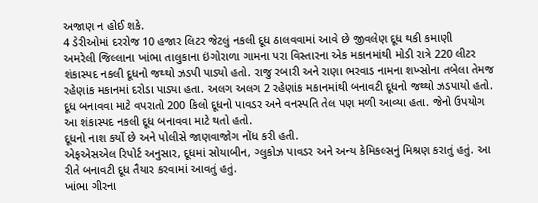અજાણ ન હોઈ શકે.
4 ડેરીઓમાં દરરોજ 10 હજાર લિટર જેટલું નકલી દૂધ ઠાલવવામાં આવે છે જીવલેણ દૂધ થકી કમાણી
અમરેલી જિલ્લાના ખાંભા તાલુકાના ઇંગોરાળા ગામના પરા વિસ્તારના એક મકાનમાંથી મોડી રાત્રે 220 લીટર શંકાસ્પદ નકલી દૂધનો જથ્થો ઝડપી પાડ્યો હતો. રાજુ રબારી અને રાણા ભરવાડ નામના શખ્સોના તબેલા તેમજ રહેણાંક મકાનમાં દરોડા પાડ્યા હતા. અલગ અલગ 2 રહેણાંક મકાનમાંથી બનાવટી દૂધનો જથ્થો ઝડપાયો હતો.
દૂધ બનાવવા માટે વપરાતો 200 કિલો દૂધનો પાવડર અને વનસ્પતિ તેલ પણ મળી આવ્યા હતા. જેનો ઉપયોગ આ શંકાસ્પદ નકલી દૂધ બનાવવા માટે થતો હતો.
દૂધનો નાશ કર્યો છે અને પોલીસે જાણવાજોગ નોંધ કરી હતી.
એફએસએલ રિપોર્ટ અનુસાર, દૂધમાં સોયાબીન, ગ્લુકોઝ પાવડર અને અન્ય કેમિકલ્સનું મિશ્રણ કરાતું હતું. આ રીતે બનાવટી દૂધ તૈયાર કરવામાં આવતું હતું.
ખાંભા ગીરના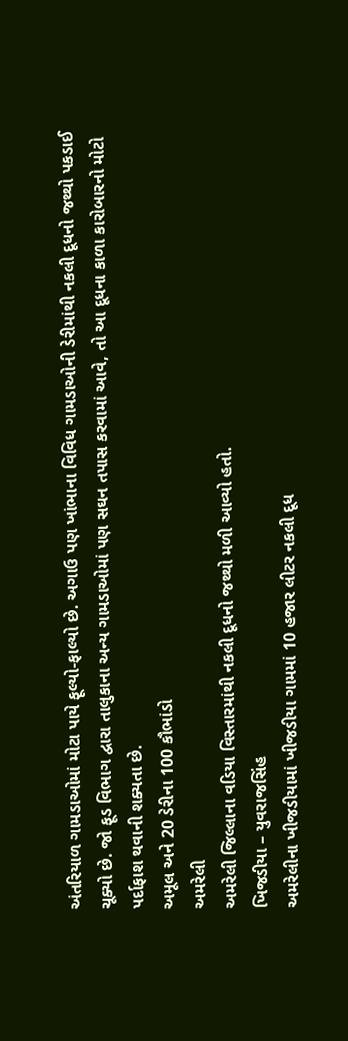અંતરિયાળ ગામડાઓમાં મોટા પાયે ફૂલ્યો-ફાલ્યો છે. અગાઉ પણ ખાંભાના વિવિધ ગામડાઓની ડેરીમાંથી નકલી દૂધનો જથ્થો પકડાઈ ચૂક્યો છે. જો ફૂડ વિભાગ દ્વારા તાલુકાના અન્ય ગામડાઓમાં પણ સઘન તપાસ કરવામાં આવે, તો આ દૂધના કાળા કારોબારનો મોટો પર્દાફાશ થવાની શક્યતા છે.
અમૂલ અને 20 ડેરીના 100 કૌભાંડો
અમરેલી
અમરેલી જિલ્લાના વડિયા વિસ્તારમાંથી નકલી દૂધનો જથ્થો મળી આવ્યો હતો.
ખિજડીયા – યુવરાજસિંહ
અમરેલીના ખીજડીયામાં ખીજડીયા ગામમાં 10 હજાર લીટર નકલી દૂધ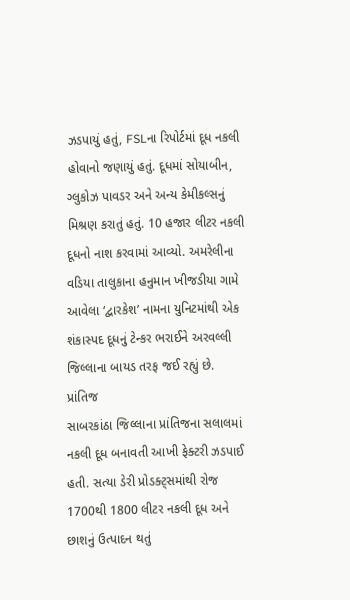ઝડપાયું હતું, FSLના રિપોર્ટમાં દૂધ નકલી હોવાનો જણાયું હતું. દૂધમાં સોયાબીન, ગ્લુકોઝ પાવડર અને અન્ય કેમીકલ્સનું મિશ્રણ કરાતું હતું. 10 હજાર લીટર નકલી દૂધનો નાશ કરવામાં આવ્યો. અમરેલીના વડિયા તાલુકાના હનુમાન ખીજડીયા ગામે આવેલા ‘દ્વારકેશ’ નામના યુનિટમાંથી એક શંકાસ્પદ દૂધનું ટેન્કર ભરાઈને અરવલ્લી જિલ્લાના બાયડ તરફ જઈ રહ્યું છે.
પ્રાંતિજ
સાબરકાંઠા જિલ્લાના પ્રાંતિજના સલાલમાં નકલી દૂધ બનાવતી આખી ફેક્ટરી ઝડપાઈ હતી. સત્યા ડેરી પ્રોડક્ટ્સમાંથી રોજ 1700થી 1800 લીટર નકલી દૂધ અને છાશનું ઉત્પાદન થતું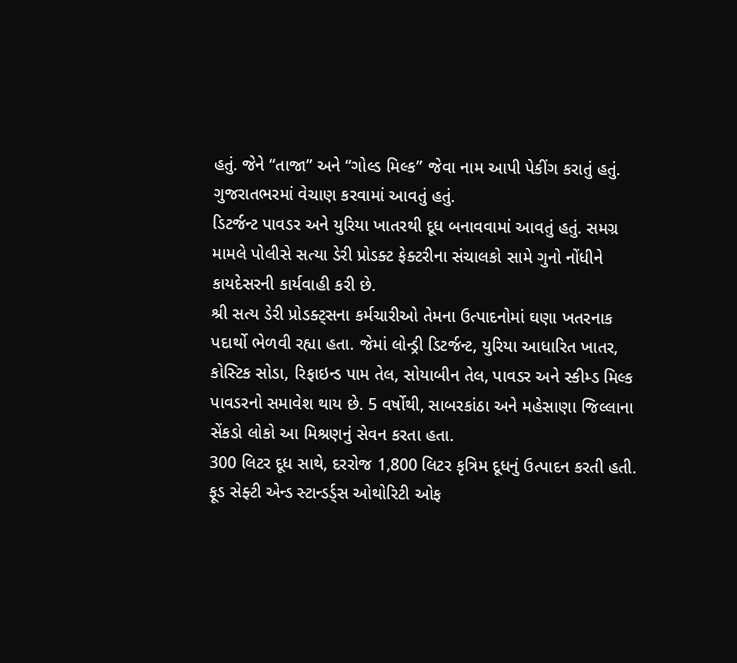હતું. જેને “તાજા” અને “ગોલ્ડ મિલ્ક” જેવા નામ આપી પેકીંગ કરાતું હતું. ગુજરાતભરમાં વેચાણ કરવામાં આવતું હતું.
ડિટર્જન્ટ પાવડર અને યુરિયા ખાતરથી દૂધ બનાવવામાં આવતું હતું. સમગ્ર મામલે પોલીસે સત્યા ડેરી પ્રોડક્ટ ફેક્ટરીના સંચાલકો સામે ગુનો નોંધીને કાયદેસરની કાર્યવાહી કરી છે.
શ્રી સત્ય ડેરી પ્રોડક્ટ્સના કર્મચારીઓ તેમના ઉત્પાદનોમાં ઘણા ખતરનાક પદાર્થો ભેળવી રહ્યા હતા. જેમાં લોન્ડ્રી ડિટર્જન્ટ, યુરિયા આધારિત ખાતર, કોસ્ટિક સોડા, રિફાઇન્ડ પામ તેલ, સોયાબીન તેલ, પાવડર અને સ્કીમ્ડ મિલ્ક પાવડરનો સમાવેશ થાય છે. 5 વર્ષોથી, સાબરકાંઠા અને મહેસાણા જિલ્લાના સેંકડો લોકો આ મિશ્રણનું સેવન કરતા હતા.
300 લિટર દૂધ સાથે, દરરોજ 1,800 લિટર કૃત્રિમ દૂધનું ઉત્પાદન કરતી હતી. ફૂડ સેફ્ટી એન્ડ સ્ટાન્ડર્ડ્સ ઓથોરિટી ઓફ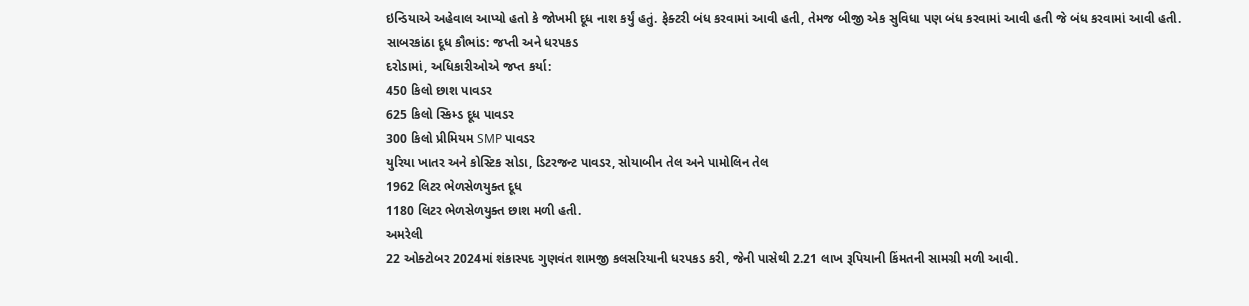ઇન્ડિયાએ અહેવાલ આપ્યો હતો કે જોખમી દૂધ નાશ કર્યું હતું. ફેક્ટરી બંધ કરવામાં આવી હતી, તેમજ બીજી એક સુવિધા પણ બંધ કરવામાં આવી હતી જે બંધ કરવામાં આવી હતી.
સાબરકાંઠા દૂધ કૌભાંડ: જપ્તી અને ધરપકડ
દરોડામાં, અધિકારીઓએ જપ્ત કર્યા:
450 કિલો છાશ પાવડર
625 કિલો સ્કિમ્ડ દૂધ પાવડર
300 કિલો પ્રીમિયમ SMP પાવડર
યુરિયા ખાતર અને કોસ્ટિક સોડા, ડિટરજન્ટ પાવડર, સોયાબીન તેલ અને પામોલિન તેલ
1962 લિટર ભેળસેળયુક્ત દૂધ
1180 લિટર ભેળસેળયુક્ત છાશ મળી હતી.
અમરેલી
22 ઓક્ટોબર 2024માં શંકાસ્પદ ગુણવંત શામજી કલસરિયાની ધરપકડ કરી, જેની પાસેથી 2.21 લાખ રૂપિયાની કિંમતની સામગ્રી મળી આવી.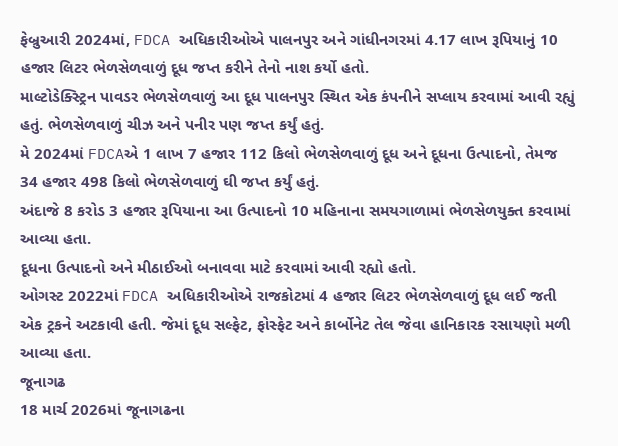ફેબ્રુઆરી 2024માં, FDCA અધિકારીઓએ પાલનપુર અને ગાંધીનગરમાં 4.17 લાખ રૂપિયાનું 10 હજાર લિટર ભેળસેળવાળું દૂધ જપ્ત કરીને તેનો નાશ કર્યો હતો.
માલ્ટોડેક્સ્ટ્રિન પાવડર ભેળસેળવાળું આ દૂધ પાલનપુર સ્થિત એક કંપનીને સપ્લાય કરવામાં આવી રહ્યું હતું. ભેળસેળવાળું ચીઝ અને પનીર પણ જપ્ત કર્યું હતું.
મે 2024માં FDCAએ 1 લાખ 7 હજાર 112 કિલો ભેળસેળવાળું દૂધ અને દૂધના ઉત્પાદનો, તેમજ 34 હજાર 498 કિલો ભેળસેળવાળું ઘી જપ્ત કર્યું હતું.
અંદાજે 8 કરોડ 3 હજાર રૂપિયાના આ ઉત્પાદનો 10 મહિનાના સમયગાળામાં ભેળસેળયુક્ત કરવામાં આવ્યા હતા.
દૂધના ઉત્પાદનો અને મીઠાઈઓ બનાવવા માટે કરવામાં આવી રહ્યો હતો.
ઓગસ્ટ 2022માં FDCA અધિકારીઓએ રાજકોટમાં 4 હજાર લિટર ભેળસેળવાળું દૂધ લઈ જતી એક ટ્રકને અટકાવી હતી. જેમાં દૂધ સલ્ફેટ, ફોસ્ફેટ અને કાર્બોનેટ તેલ જેવા હાનિકારક રસાયણો મળી આવ્યા હતા.
જૂનાગઢ
18 માર્ચ 2026માં જૂનાગઢના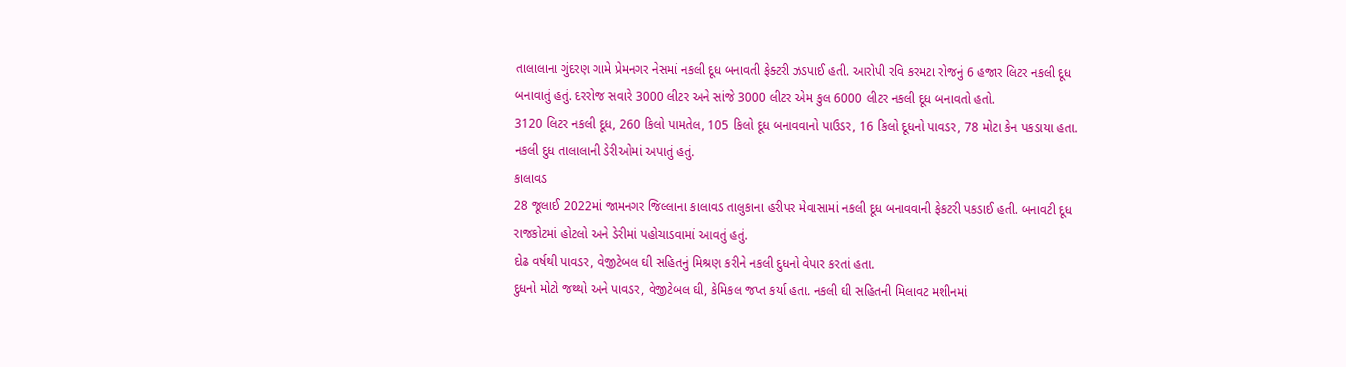તાલાલાના ગુંદરણ ગામે પ્રેમનગર નેસમાં નકલી દૂધ બનાવતી ફેક્ટરી ઝડપાઈ હતી. આરોપી રવિ કરમટા રોજનું 6 હજાર લિટર નકલી દૂધ બનાવાતું હતું. દરરોજ સવારે 3000 લીટર અને સાંજે 3000 લીટર એમ કુલ 6000 લીટર નકલી દૂધ બનાવતો હતો.
3120 લિટર નકલી દૂધ, 260 કિલો પામતેલ, 105 કિલો દૂધ બનાવવાનો પાઉડર, 16 કિલો દૂધનો પાવડર, 78 મોટા કેન પકડાયા હતા. નકલી દુધ તાલાલાની ડેરીઓમાં અપાતું હતું.
કાલાવડ
28 જૂલાઈ 2022માં જામનગર જિલ્લાના કાલાવડ તાલુકાના હરીપર મેવાસામાં નકલી દૂધ બનાવવાની ફેકટરી પકડાઈ હતી. બનાવટી દૂધ રાજકોટમાં હોટલો અને ડેરીમાં પહોચાડવામાં આવતું હતું.
દોઢ વર્ષથી પાવડર, વેજીટેબલ ઘી સહિતનું મિશ્રણ કરીને નકલી દુધનો વેપાર કરતાં હતા.
દુધનો મોટો જથ્થો અને પાવડર, વેજીટેબલ ઘી, કેમિકલ જપ્ત કર્યા હતા. નકલી ઘી સહિતની મિલાવટ મશીનમાં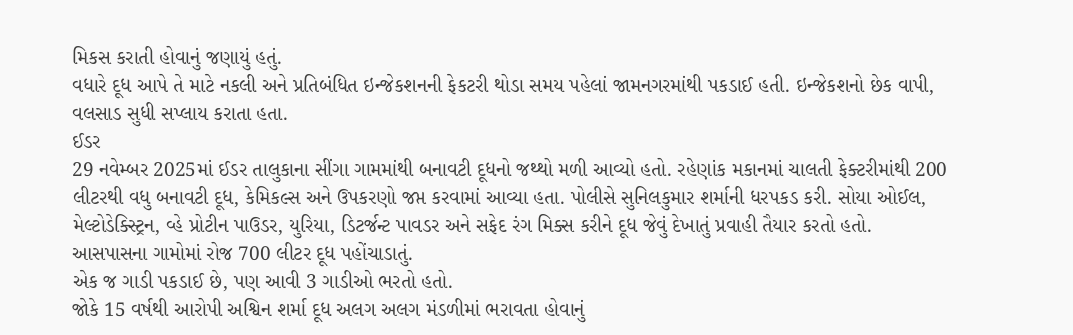મિકસ કરાતી હોવાનું જણાયું હતું.
વધારે દૂધ આપે તે માટે નકલી અને પ્રતિબંધિત ઇન્જેકશનની ફેકટરી થોડા સમય પહેલાં જામનગરમાંથી પકડાઈ હતી. ઇન્જેકશનો છેક વાપી, વલસાડ સુધી સપ્લાય કરાતા હતા.
ઈડર
29 નવેમ્બર 2025માં ઈડર તાલુકાના સીંગા ગામમાંથી બનાવટી દૂધનો જથ્થો મળી આવ્યો હતો. રહેણાંક મકાનમાં ચાલતી ફેક્ટરીમાંથી 200 લીટરથી વધુ બનાવટી દૂધ, કેમિકલ્સ અને ઉપકરણો જપ્ત કરવામાં આવ્યા હતા. પોલીસે સુનિલકુમાર શર્માની ધરપકડ કરી. સોયા ઓઈલ, મેલ્ટોડેક્સ્ટ્રિન, વ્હે પ્રોટીન પાઉડર, યુરિયા, ડિટર્જન્ટ પાવડર અને સફેદ રંગ મિક્સ કરીને દૂધ જેવું દેખાતું પ્રવાહી તૈયાર કરતો હતો.
આસપાસના ગામોમાં રોજ 700 લીટર દૂધ પહોંચાડાતું.
એક જ ગાડી પકડાઈ છે, પણ આવી 3 ગાડીઓ ભરતો હતો.
જોકે 15 વર્ષથી આરોપી અશ્વિન શર્મા દૂધ અલગ અલગ મંડળીમાં ભરાવતા હોવાનું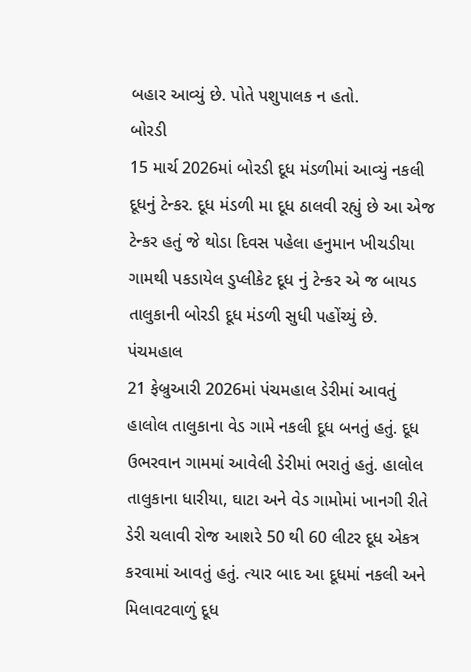બહાર આવ્યું છે. પોતે પશુપાલક ન હતો.
બોરડી
15 માર્ચ 2026માં બોરડી દૂધ મંડળીમાં આવ્યું નકલી દૂધનું ટેન્કર. દૂધ મંડળી મા દૂધ ઠાલવી રહ્યું છે આ એજ ટેન્કર હતું જે થોડા દિવસ પહેલા હનુમાન ખીચડીયા ગામથી પકડાયેલ ડુપ્લીકેટ દૂધ નું ટેન્કર એ જ બાયડ તાલુકાની બોરડી દૂધ મંડળી સુધી પહોંચ્યું છે.
પંચમહાલ
21 ફેબ્રુઆરી 2026માં પંચમહાલ ડેરીમાં આવતું હાલોલ તાલુકાના વેડ ગામે નકલી દૂધ બનતું હતું. દૂધ ઉભરવાન ગામમાં આવેલી ડેરીમાં ભરાતું હતું. હાલોલ તાલુકાના ધારીયા, ઘાટા અને વેડ ગામોમાં ખાનગી રીતે ડેરી ચલાવી રોજ આશરે 50 થી 60 લીટર દૂધ એકત્ર કરવામાં આવતું હતું. ત્યાર બાદ આ દૂધમાં નકલી અને મિલાવટવાળું દૂધ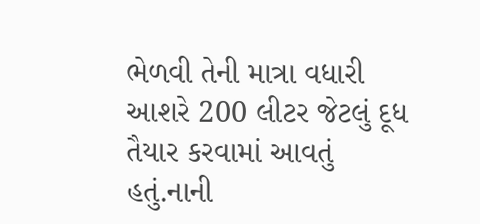ભેળવી તેની માત્રા વધારી આશરે 200 લીટર જેટલું દૂધ તૈયાર કરવામાં આવતું હતું.નાની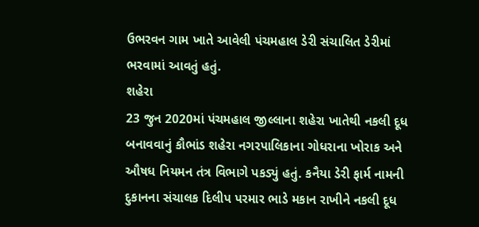ઉભરવન ગામ ખાતે આવેલી પંચમહાલ ડેરી સંચાલિત ડેરીમાં ભરવામાં આવતું હતું.
શહેરા
23 જુન 2020માં પંચમહાલ જીલ્લાના શહેરા ખાતેથી નકલી દૂધ બનાવવાનું કૌભાંડ શહેરા નગરપાલિકાના ગોધરાના ખોરાક અને ઔષધ નિયમન તંત્ર વિભાગે પકડ્યું હતું. કનૈયા ડેરી ફાર્મ નામની દુકાનના સંચાલક દિલીપ પરમાર ભાડે મકાન રાખીને નકલી દૂધ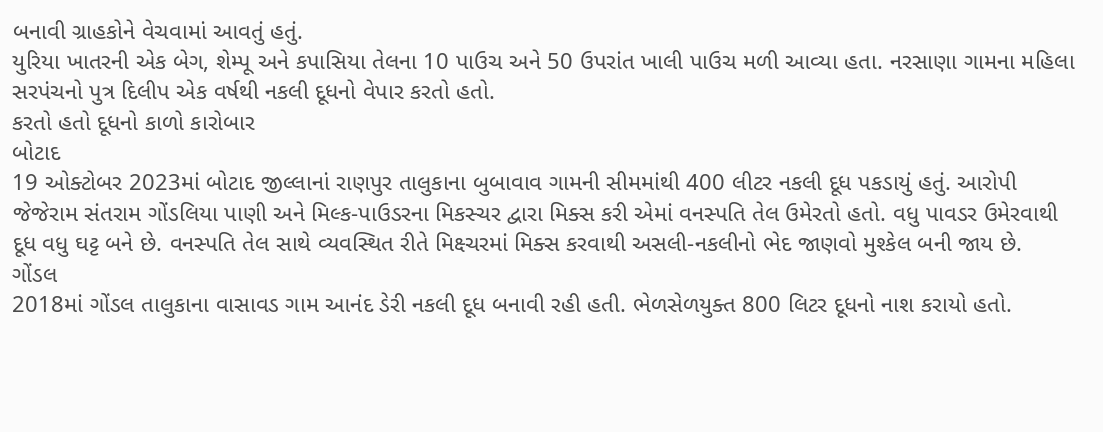બનાવી ગ્રાહકોને વેચવામાં આવતું હતું.
યુરિયા ખાતરની એક બેગ, શેમ્પૂ અને કપાસિયા તેલના 10 પાઉચ અને 50 ઉપરાંત ખાલી પાઉચ મળી આવ્યા હતા. નરસાણા ગામના મહિલા સરપંચનો પુત્ર દિલીપ એક વર્ષથી નકલી દૂધનો વેપાર કરતો હતો.
કરતો હતો દૂધનો કાળો કારોબાર
બોટાદ
19 ઓક્ટોબર 2023માં બોટાદ જીલ્લાનાં રાણપુર તાલુકાના બુબાવાવ ગામની સીમમાંથી 400 લીટર નકલી દૂધ પકડાયું હતું. આરોપી જેજેરામ સંતરામ ગોંડલિયા પાણી અને મિલ્ક-પાઉડરના મિકસ્ચર દ્વારા મિક્સ કરી એમાં વનસ્પતિ તેલ ઉમેરતો હતો. વધુ પાવડર ઉમેરવાથી દૂધ વધુ ઘટ્ટ બને છે. વનસ્પતિ તેલ સાથે વ્યવસ્થિત રીતે મિક્ષ્ચરમાં મિક્સ કરવાથી અસલી-નકલીનો ભેદ જાણવો મુશ્કેલ બની જાય છે.
ગોંડલ
2018માં ગોંડલ તાલુકાના વાસાવડ ગામ આનંદ ડેરી નકલી દૂધ બનાવી રહી હતી. ભેળસેળયુક્ત 800 લિટર દૂધનો નાશ કરાયો હતો.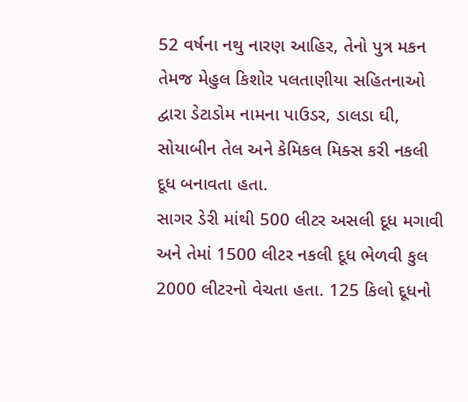52 વર્ષના નથુ નારણ આહિર, તેનો પુત્ર મકન તેમજ મેહુલ કિશોર પલતાણીયા સહિતનાઓ દ્વારા ડેટાડોમ નામના પાઉડર, ડાલડા ઘી, સોયાબીન તેલ અને કેમિકલ મિક્સ કરી નકલી દૂધ બનાવતા હતા.
સાગર ડેરી માંથી 500 લીટર અસલી દૂધ મગાવી અને તેમાં 1500 લીટર નકલી દૂધ ભેળવી કુલ 2000 લીટરનો વેચતા હતા. 125 કિલો દૂધનો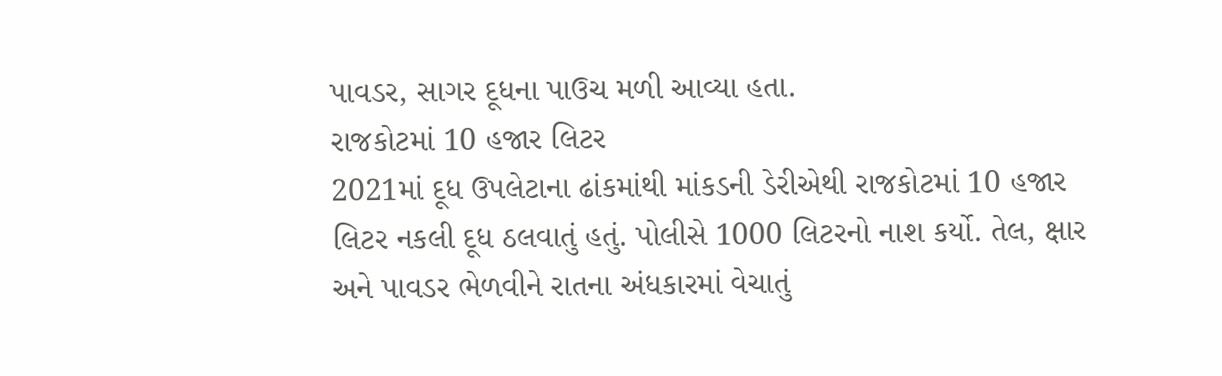પાવડર, સાગર દૂધના પાઉચ મળી આવ્યા હતા.
રાજકોટમાં 10 હજાર લિટર
2021માં દૂધ ઉપલેટાના ઢાંકમાંથી માંકડની ડેરીએથી રાજકોટમાં 10 હજાર લિટર નકલી દૂધ ઠલવાતું હતું. પોલીસે 1000 લિટરનો નાશ કર્યો. તેલ, ક્ષાર અને પાવડર ભેળવીને રાતના અંધકારમાં વેચાતું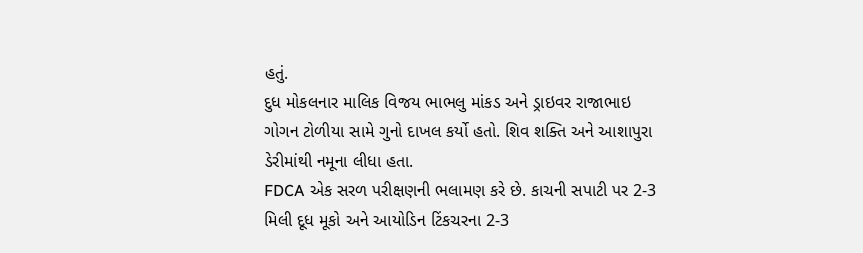હતું.
દુધ મોકલનાર માલિક વિજય ભાભલુ માંકડ અને ડ્રાઇવર રાજાભાઇ ગોગન ટોળીયા સામે ગુનો દાખલ કર્યો હતો. શિવ શક્તિ અને આશાપુરા ડેરીમાંથી નમૂના લીધા હતા.
FDCA એક સરળ પરીક્ષણની ભલામણ કરે છે. કાચની સપાટી પર 2-3 મિલી દૂધ મૂકો અને આયોડિન ટિંકચરના 2-3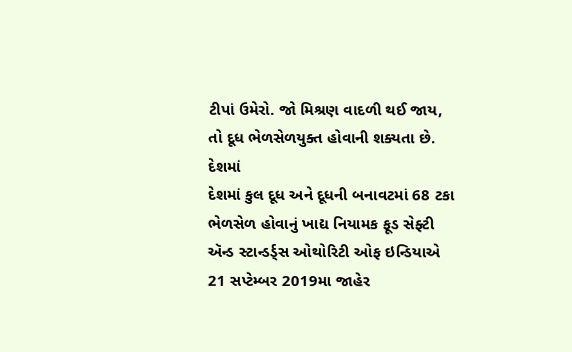ટીપાં ઉમેરો. જો મિશ્રણ વાદળી થઈ જાય, તો દૂધ ભેળસેળયુક્ત હોવાની શક્યતા છે.
દેશમાં
દેશમાં કુલ દૂધ અને દૂધની બનાવટમાં 68 ટકા ભેળસેળ હોવાનું ખાદ્ય નિયામક ફૂડ સેફ્ટી ઍન્ડ સ્ટાન્ડર્ડ્સ ઓથોરિટી ઓફ ઇન્ડિયાએ 21 સપ્ટેમ્બર 2019મા જાહેર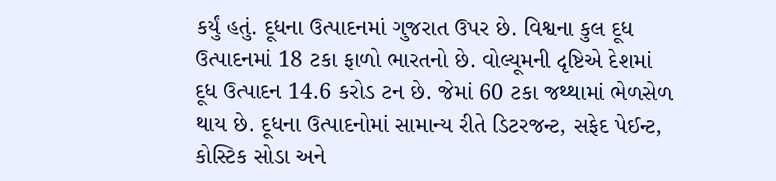કર્યું હતું. દૂધના ઉત્પાદનમાં ગુજરાત ઉપર છે. વિશ્વના કુલ દૂધ ઉત્પાદનમાં 18 ટકા ફાળો ભારતનો છે. વોલ્યૂમની દૃષ્ટિએ દેશમાં દૂધ ઉત્પાદન 14.6 કરોડ ટન છે. જેમાં 60 ટકા જથ્થામાં ભેળસેળ થાય છે. દૂધના ઉત્પાદનોમાં સામાન્ય રીતે ડિટરજન્ટ, સફેદ પેઈન્ટ, કોસ્ટિક સોડા અને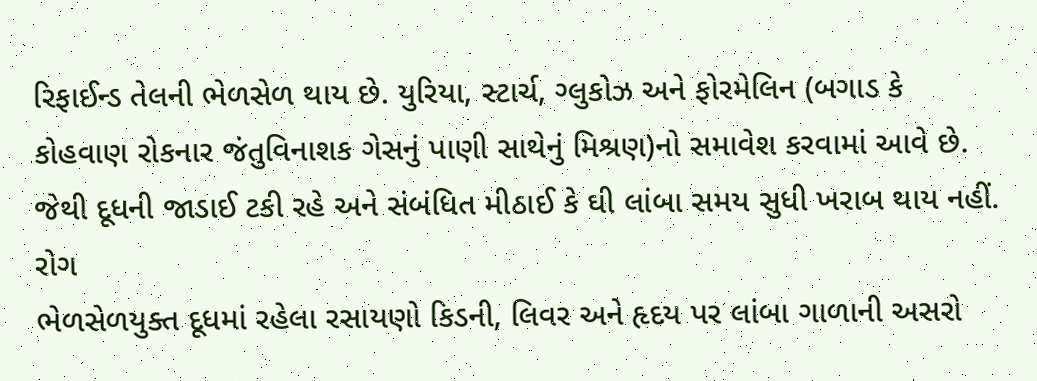રિફાઈન્ડ તેલની ભેળસેળ થાય છે. યુરિયા, સ્ટાર્ચ, ગ્લુકોઝ અને ફોરમેલિન (બગાડ કે કોહવાણ રોકનાર જંતુવિનાશક ગેસનું પાણી સાથેનું મિશ્રણ)નો સમાવેશ કરવામાં આવે છે. જેથી દૂધની જાડાઈ ટકી રહે અને સંબંધિત મીઠાઈ કે ઘી લાંબા સમય સુધી ખરાબ થાય નહીં.
રોગ
ભેળસેળયુક્ત દૂધમાં રહેલા રસાયણો કિડની, લિવર અને હૃદય પર લાંબા ગાળાની અસરો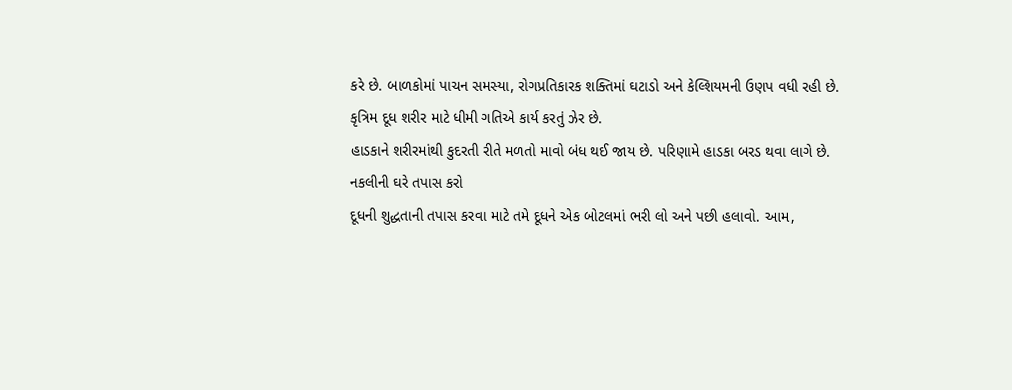કરે છે. બાળકોમાં પાચન સમસ્યા, રોગપ્રતિકારક શક્તિમાં ઘટાડો અને કેલ્શિયમની ઉણપ વધી રહી છે.
કૃત્રિમ દૂધ શરીર માટે ધીમી ગતિએ કાર્ય કરતું ઝેર છે.
હાડકાને શરીરમાંથી કુદરતી રીતે મળતો માવો બંધ થઈ જાય છે. પરિણામે હાડકા બરડ થવા લાગે છે.
નકલીની ઘરે તપાસ કરો
દૂધની શુદ્ધતાની તપાસ કરવા માટે તમે દૂધને એક બોટલમાં ભરી લો અને પછી હલાવો. આમ,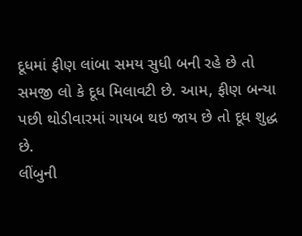દૂધમાં ફીણ લાંબા સમય સુધી બની રહે છે તો સમજી લો કે દૂધ મિલાવટી છે. આમ, ફીણ બન્યા પછી થોડીવારમાં ગાયબ થઇ જાય છે તો દૂધ શુદ્ધ છે.
લીંબુની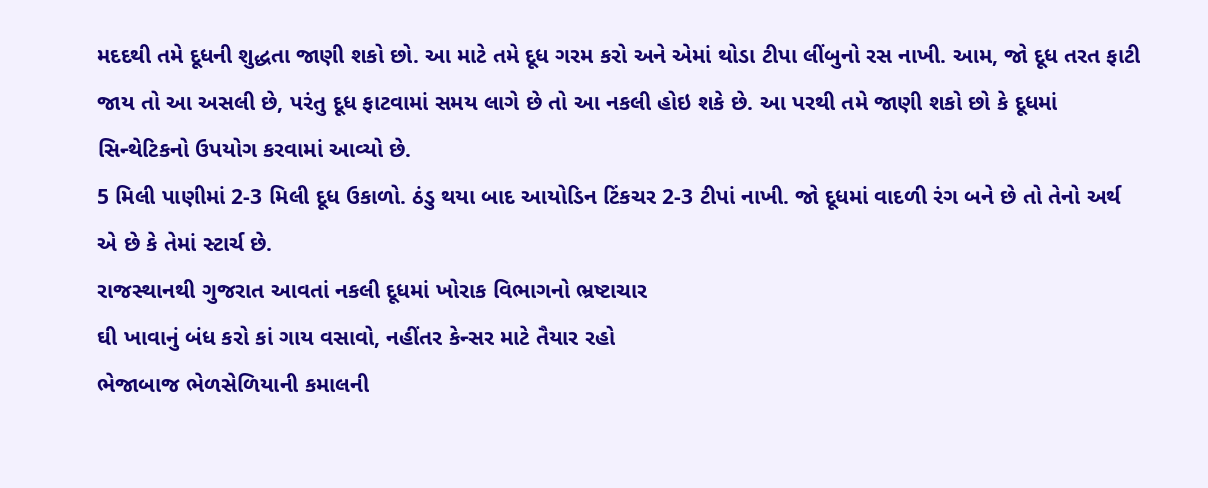મદદથી તમે દૂધની શુદ્ધતા જાણી શકો છો. આ માટે તમે દૂધ ગરમ કરો અને એમાં થોડા ટીપા લીંબુનો રસ નાખી. આમ, જો દૂધ તરત ફાટી જાય તો આ અસલી છે, પરંતુ દૂધ ફાટવામાં સમય લાગે છે તો આ નકલી હોઇ શકે છે. આ પરથી તમે જાણી શકો છો કે દૂધમાં સિન્થેટિકનો ઉપયોગ કરવામાં આવ્યો છે.
5 મિલી પાણીમાં 2-3 મિલી દૂધ ઉકાળો. ઠંડુ થયા બાદ આયોડિન ટિંકચર 2-3 ટીપાં નાખી. જો દૂધમાં વાદળી રંગ બને છે તો તેનો અર્થ એ છે કે તેમાં સ્ટાર્ચ છે.
રાજસ્થાનથી ગુજરાત આવતાં નકલી દૂધમાં ખોરાક વિભાગનો ભ્રષ્ટાચાર
ઘી ખાવાનું બંધ કરો કાં ગાય વસાવો, નહીંતર કેન્સર માટે તૈયાર રહો
ભેજાબાજ ભેળસેળિયાની કમાલની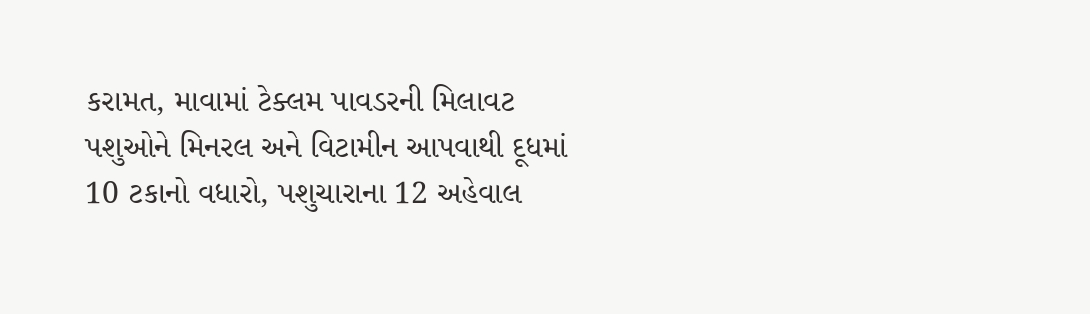કરામત, માવામાં ટેક્લમ પાવડરની મિલાવટ
પશુઓને મિનરલ અને વિટામીન આપવાથી દૂધમાં 10 ટકાનો વધારો, પશુચારાના 12 અહેવાલ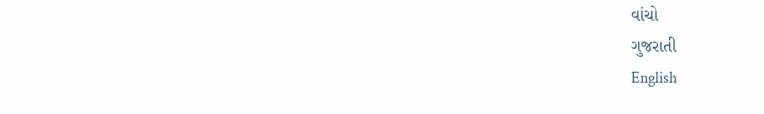વાંચો
ગુજરાતી
English